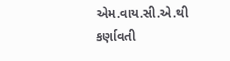એમ.વાય.સી.એ.થી કર્ણાવતી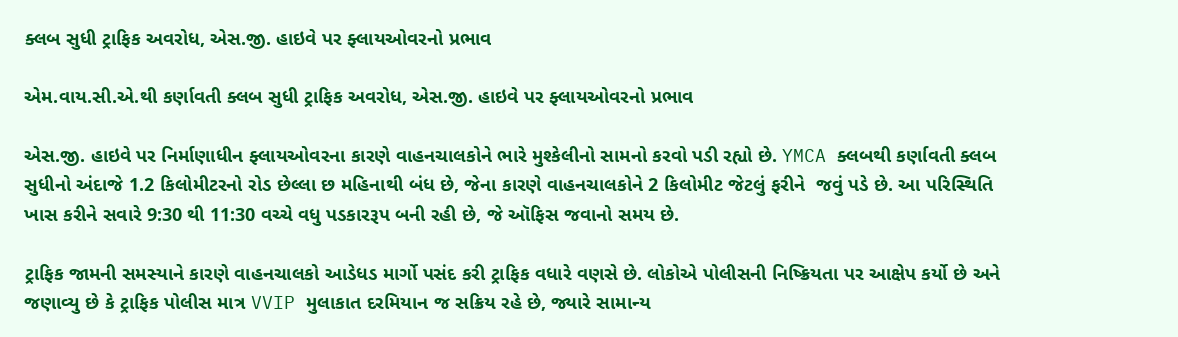ક્લબ સુધી ટ્રાફિક અવરોધ, એસ.જી. હાઇવે પર ફ્લાયઓવરનો પ્રભાવ

એમ.વાય.સી.એ.થી કર્ણાવતી ક્લબ સુધી ટ્રાફિક અવરોધ, એસ.જી. હાઇવે પર ફ્લાયઓવરનો પ્રભાવ

એસ.જી. હાઇવે પર નિર્માણાધીન ફ્લાયઓવરના કારણે વાહનચાલકોને ભારે મુશ્કેલીનો સામનો કરવો પડી રહ્યો છે. YMCA ક્લબથી કર્ણાવતી ક્લબ સુધીનો અંદાજે 1.2 કિલોમીટરનો રોડ છેલ્લા છ મહિનાથી બંધ છે, જેના કારણે વાહનચાલકોને 2 કિલોમીટ જેટલું ફરીને  જવું પડે છે. આ પરિસ્થિતિ ખાસ કરીને સવારે 9:30 થી 11:30 વચ્ચે વધુ પડકારરૂપ બની રહી છે, જે ઑફિસ જવાનો સમય છે.

ટ્રાફિક જામની સમસ્યાને કારણે વાહનચાલકો આડેધડ માર્ગો પસંદ કરી ટ્રાફિક વધારે વણસે છે. લોકોએ પોલીસની નિષ્ક્રિયતા પર આક્ષેપ કર્યો છે અને જણાવ્યુ છે કે ટ્રાફિક પોલીસ માત્ર VVIP મુલાકાત દરમિયાન જ સક્રિય રહે છે, જ્યારે સામાન્ય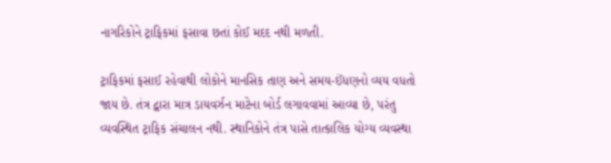નાગરિકોને ટ્રાફિકમાં ફસાવા છતાં કોઈ મદદ નથી મળતી.

ટ્રાફિકમાં ફસાઈ રહેવાથી લોકોને માનસિક તાણ અને સમય-ઈંધણનો વ્યય વધતો જાય છે. તંત્ર દ્વારા માત્ર ડાયવર્ઝન માટેના બોર્ડ લગાવવામાં આવ્યા છે, પરંતુ વ્યવસ્થિત ટ્રાફિક સંચાલન નથી. સ્થાનિકોને તંત્ર પાસે તાત્કાલિક યોગ્ય વ્યવસ્થા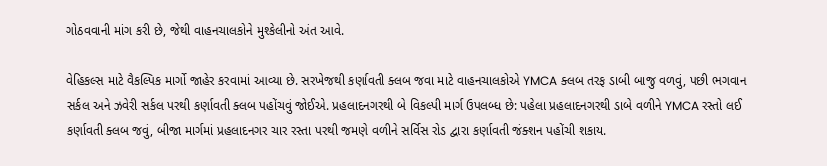ગોઠવવાની માંગ કરી છે, જેથી વાહનચાલકોને મુશ્કેલીનો અંત આવે.

વેહિકલ્સ માટે વૈકલ્પિક માર્ગો જાહેર કરવામાં આવ્યા છે. સરખેજથી કર્ણાવતી ક્લબ જવા માટે વાહનચાલકોએ YMCA ક્લબ તરફ ડાબી બાજુ વળવું, પછી ભગવાન સર્કલ અને ઝવેરી સર્કલ પરથી કર્ણાવતી ક્લબ પહોંચવું જોઈએ. પ્રહલાદનગરથી બે વિકલ્પી માર્ગ ઉપલબ્ધ છે: પહેલા પ્રહલાદનગરથી ડાબે વળીને YMCA રસ્તો લઈ કર્ણાવતી ક્લબ જવું, બીજા માર્ગમાં પ્રહલાદનગર ચાર રસ્તા પરથી જમણે વળીને સર્વિસ રોડ દ્વારા કર્ણાવતી જંક્શન પહોંચી શકાય.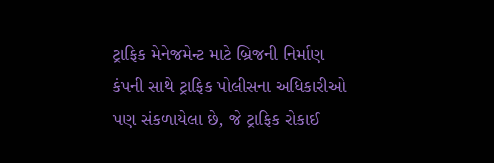ટ્રાફિક મેનેજમેન્ટ માટે બ્રિજની નિર્માણ કંપની સાથે ટ્રાફિક પોલીસના અધિકારીઓ પણ સંકળાયેલા છે, જે ટ્રાફિક રોકાઈ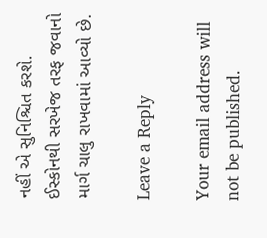નહીં એ સુનિશ્ચિત કરશે. ઈસ્કોનથી સરખેજ તરફ જવાનો માર્ગ ચાલુ રાખવામાં આવ્યો છે.

Leave a Reply

Your email address will not be published.